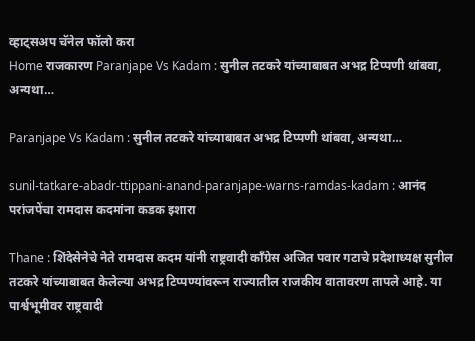व्हाट्सअप चॅनेल फॉलो करा
Home राजकारण Paranjape Vs Kadam : सुनील तटकरे यांच्याबाबत अभद्र टिप्पणी थांबवा, अन्यथा…

Paranjape Vs Kadam : सुनील तटकरे यांच्याबाबत अभद्र टिप्पणी थांबवा, अन्यथा…

sunil-tatkare-abadr-ttippani-anand-paranjape-warns-ramdas-kadam : आनंद परांजपेंचा रामदास कदमांना कडक इशारा

Thane : शिंदेसेनेचे नेते रामदास कदम यांनी राष्ट्रवादी काँग्रेस अजित पवार गटाचे प्रदेशाध्यक्ष सुनील तटकरे यांच्याबाबत केलेल्या अभद्र टिप्पण्यांवरून राज्यातील राजकीय वातावरण तापले आहे. या पार्श्वभूमीवर राष्ट्रवादी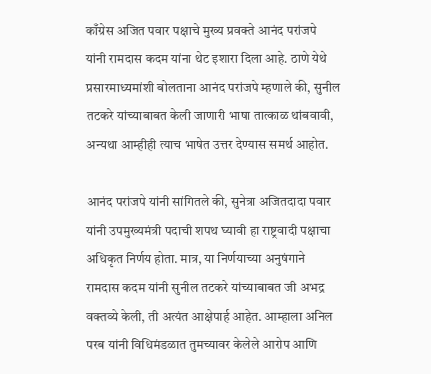काँग्रेस अजित पवार पक्षाचे मुख्य प्रवक्ते आनंद परांजपे यांनी रामदास कदम यांना थेट इशारा दिला आहे. ठाणे येथे प्रसारमाध्यमांशी बोलताना आनंद परांजपे म्हणाले की, सुनील तटकरे यांच्याबाबत केली जाणारी भाषा तात्काळ थांबवावी, अन्यथा आम्हीही त्याच भाषेत उत्तर देण्यास समर्थ आहोत.

आनंद परांजपे यांनी सांगितले की, सुनेत्रा अजितदादा पवार यांनी उपमुख्यमंत्री पदाची शपथ घ्यावी हा राष्ट्रवादी पक्षाचा अधिकृत निर्णय होता. मात्र, या निर्णयाच्या अनुषंगाने रामदास कदम यांनी सुनील तटकरे यांच्याबाबत जी अभद्र वक्तव्ये केली, ती अत्यंत आक्षेपार्ह आहेत. आम्हाला अनिल परब यांनी विधिमंडळात तुमच्यावर केलेले आरोप आणि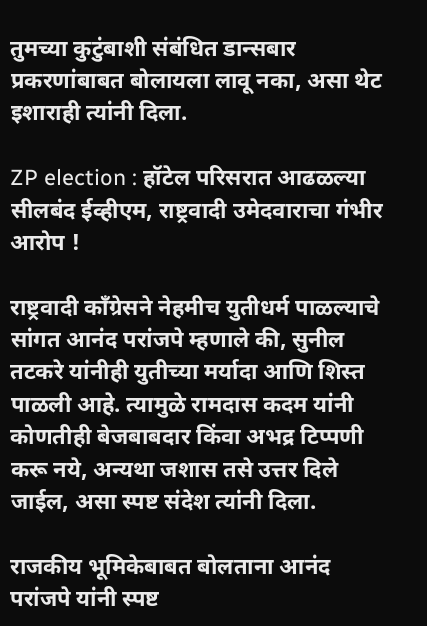तुमच्या कुटुंबाशी संबंधित डान्सबार प्रकरणांबाबत बोलायला लावू नका, असा थेट इशाराही त्यांनी दिला.

ZP election : हॉटेल परिसरात आढळल्या सीलबंद ईव्हीएम, राष्ट्रवादी उमेदवाराचा गंभीर आरोप !

राष्ट्रवादी काँग्रेसने नेहमीच युतीधर्म पाळल्याचे सांगत आनंद परांजपे म्हणाले की, सुनील तटकरे यांनीही युतीच्या मर्यादा आणि शिस्त पाळली आहे. त्यामुळे रामदास कदम यांनी कोणतीही बेजबाबदार किंवा अभद्र टिप्पणी करू नये, अन्यथा जशास तसे उत्तर दिले जाईल, असा स्पष्ट संदेश त्यांनी दिला.

राजकीय भूमिकेबाबत बोलताना आनंद परांजपे यांनी स्पष्ट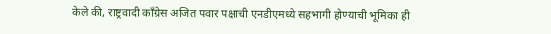केले की, राष्ट्रवादी काँग्रेस अजित पवार पक्षाची एनडीएमध्ये सहभागी होण्याची भूमिका ही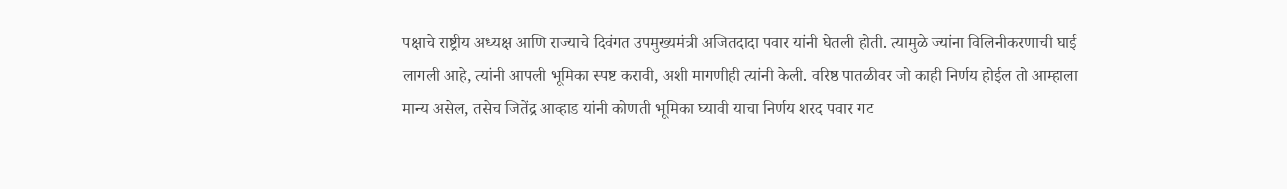पक्षाचे राष्ट्रीय अध्यक्ष आणि राज्याचे दिवंगत उपमुख्यमंत्री अजितदादा पवार यांनी घेतली होती. त्यामुळे ज्यांना विलिनीकरणाची घाई लागली आहे, त्यांनी आपली भूमिका स्पष्ट करावी, अशी मागणीही त्यांनी केली. वरिष्ठ पातळीवर जो काही निर्णय होईल तो आम्हाला मान्य असेल, तसेच जितेंद्र आव्हाड यांनी कोणती भूमिका घ्यावी याचा निर्णय शरद पवार गट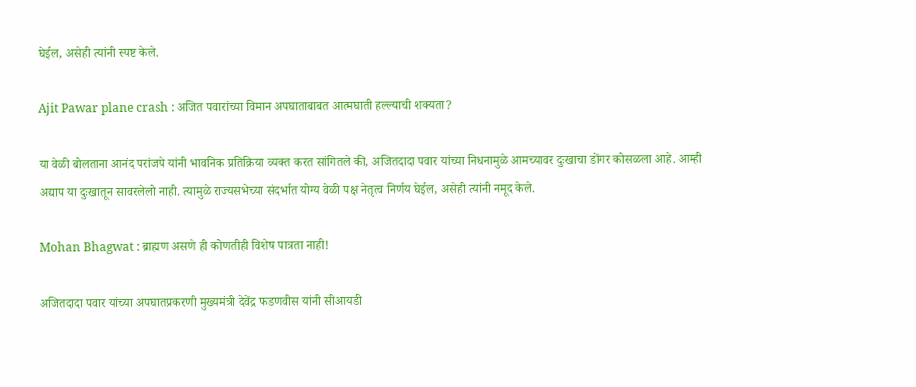घेईल, असेही त्यांनी स्पष्ट केले.

Ajit Pawar plane crash : अजित पवारांच्या विमान अपघाताबाबत आत्मघाती हल्ल्याची शक्यता?

या वेळी बोलताना आनंद परांजपे यांनी भावनिक प्रतिक्रिया व्यक्त करत सांगितले की, अजितदादा पवार यांच्या निधनामुळे आमच्यावर दुःखाचा डोंगर कोसळला आहे. आम्ही अद्याप या दुःखातून सावरलेलो नाही. त्यामुळे राज्यसभेच्या संदर्भात योग्य वेळी पक्ष नेतृत्व निर्णय घेईल, असेही त्यांनी नमूद केले.

Mohan Bhagwat : ब्राह्मण असणे ही कोणतीही विशेष पात्रता नाही!

अजितदादा पवार यांच्या अपघातप्रकरणी मुख्यमंत्री देवेंद्र फडणवीस यांनी सीआयडी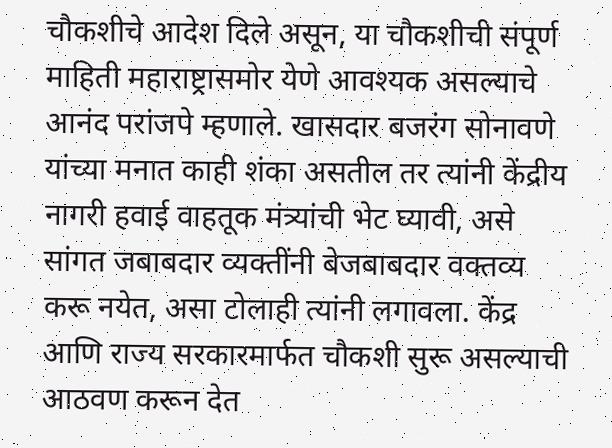चौकशीचे आदेश दिले असून, या चौकशीची संपूर्ण माहिती महाराष्ट्रासमोर येणे आवश्यक असल्याचे आनंद परांजपे म्हणाले. खासदार बजरंग सोनावणे यांच्या मनात काही शंका असतील तर त्यांनी केंद्रीय नागरी हवाई वाहतूक मंत्र्यांची भेट घ्यावी, असे सांगत जबाबदार व्यक्तींनी बेजबाबदार वक्तव्य करू नयेत, असा टोलाही त्यांनी लगावला. केंद्र आणि राज्य सरकारमार्फत चौकशी सुरू असल्याची आठवण करून देत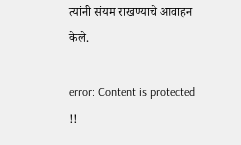त्यांनी संयम राखण्याचे आवाहन केले.

error: Content is protected !!